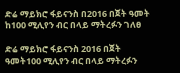ድሬ ማይክሮ ፋይናንስ በ2016 በጀት ዓመት ከ100 ሚሊየን ብር በላይ ማትረፉን ገለፀ

ድሬ ማይክሮ ፋይናንስ 2016 በጀት ዓመት100 ሚሊየን ብር በላይ ማትረፉን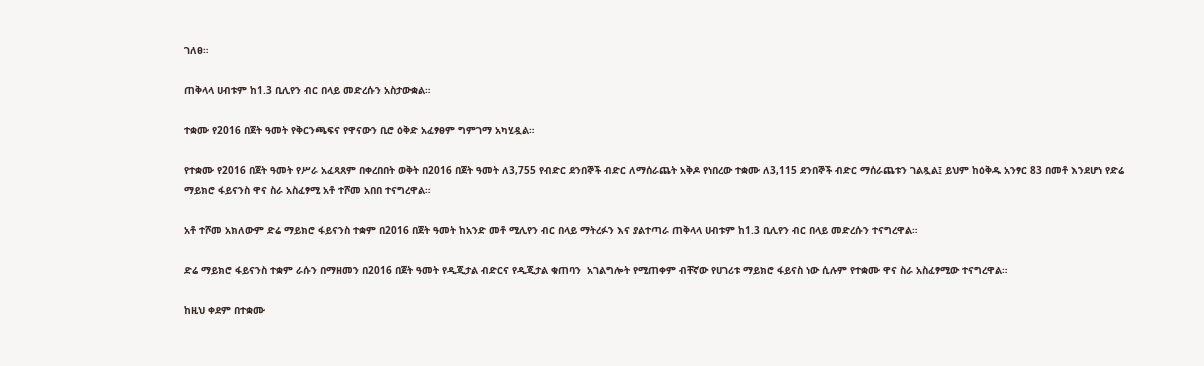ገለፀ።

ጠቅላላ ሀብቱም ከ1.3 ቢሊየን ብር በላይ መድረሱን አስታውቋል።

ተቋሙ የ2016 በጀት ዓመት የቅርንጫፍና የዋናውን ቢሮ ዕቅድ አፈፃፀም ግምገማ አካሂዷል።

የተቋሙ የ2016 በጀት ዓመት የሥራ አፈጻጸም በቀረበበት ወቅት በ2016 በጀት ዓመት ለ3,755 የብድር ደንበኞች ብድር ለማሰራጨት አቅዶ የነበረው ተቋሙ ለ3,115 ደንበኞች ብድር ማሰራጨቱን ገልጿል፤ ይህም ከዕቅዱ አንፃር 83 በመቶ እንደሆነ የድሬ ማይክሮ ፋይናንስ ዋና ስራ አስፈፃሚ አቶ ተሾመ አበበ ተናግረዋል።

አቶ ተሾመ አክለውም ድሬ ማይክሮ ፋይናንስ ተቋም በ2016 በጀት ዓመት ከአንድ መቶ ሚሊየን ብር በላይ ማትረፉን እና ያልተጣራ ጠቅላላ ሀብቱም ከ1.3 ቢሊየን ብር በላይ መድረሱን ተናግረዋል።

ድሬ ማይክሮ ፋይናንስ ተቋም ራሱን በማዘመን በ2016 በጀት ዓመት የዲጂታል ብድርና የዲጂታል ቁጠባን  አገልግሎት የሚጠቀም ብቸኛው የሀገሪቱ ማይክሮ ፋይናስ ነው ሲሉም የተቋሙ ዋና ስራ አስፈፃሚው ተናግረዋል።

ከዚህ ቀደም በተቋሙ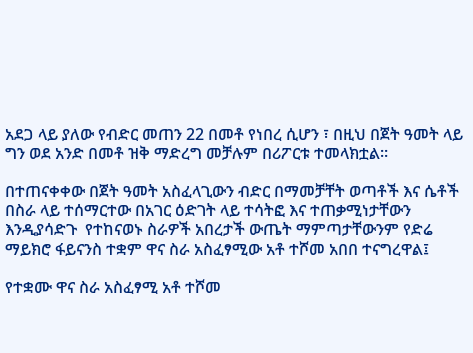አደጋ ላይ ያለው የብድር መጠን 22 በመቶ የነበረ ሲሆን ፣ በዚህ በጀት ዓመት ላይ ግን ወደ አንድ በመቶ ዝቅ ማድረግ መቻሉም በሪፖርቱ ተመላክቷል።

በተጠናቀቀው በጀት ዓመት አስፈላጊውን ብድር በማመቻቸት ወጣቶች እና ሴቶች በስራ ላይ ተሰማርተው በአገር ዕድገት ላይ ተሳትፎ እና ተጠቃሚነታቸውን እንዲያሳድጉ  የተከናወኑ ስራዎች አበረታች ውጤት ማምጣታቸውንም የድሬ ማይክሮ ፋይናንስ ተቋም ዋና ስራ አስፈፃሚው አቶ ተሾመ አበበ ተናግረዋል፤

የተቋሙ ዋና ስራ አስፈፃሚ አቶ ተሾመ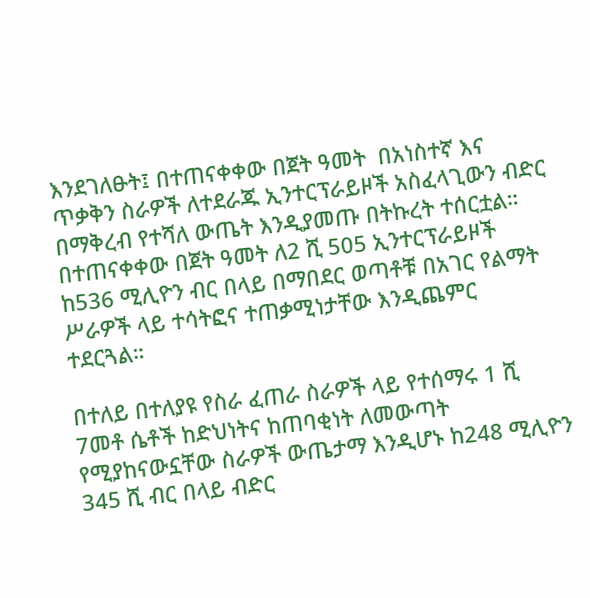እንደገለፁት፤ በተጠናቀቀው በጀት ዓመት  በአነስተኛ እና ጥቃቅን ስራዎች ለተደራጁ ኢንተርፕራይዞች አስፈላጊውን ብድር በማቅረብ የተሻለ ውጤት እንዲያመጡ በትኩረት ተሰርቷል። በተጠናቀቀው በጀት ዓመት ለ2 ሺ 505 ኢንተርፕራይዞች ከ536 ሚሊዮን ብር በላይ በማበደር ወጣቶቹ በአገር የልማት ሥራዎች ላይ ተሳትፎና ተጠቃሚነታቸው እንዲጨምር ተደርጓል።

በተለይ በተለያዩ የስራ ፈጠራ ስራዎች ላይ የተሰማሩ 1 ሺ 7መቶ ሴቶች ከድህነትና ከጠባቂነት ለመውጣት የሚያከናውኗቸው ስራዎች ውጤታማ እንዲሆኑ ከ248 ሚሊዮን 345 ሺ ብር በላይ ብድር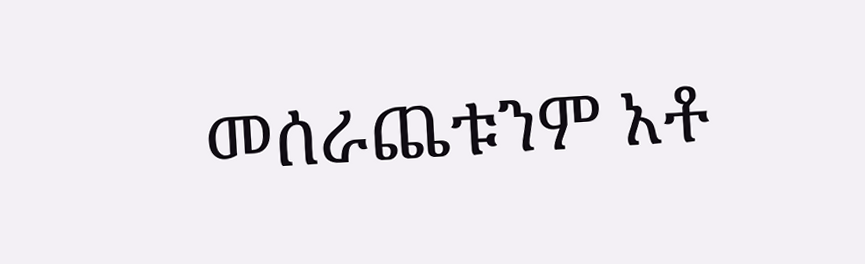መሰራጨቱንም አቶ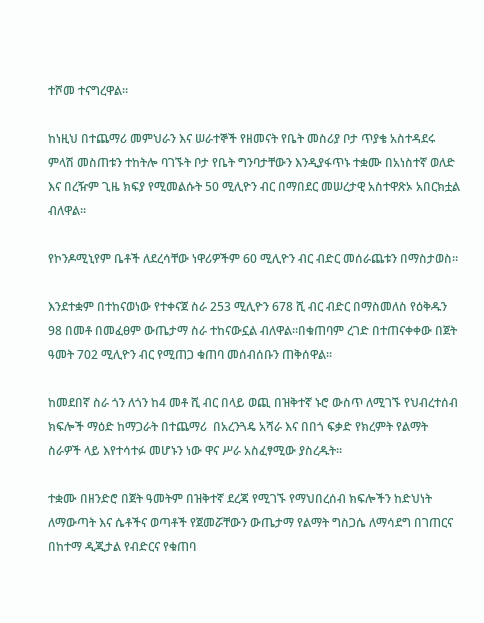ተሾመ ተናግረዋል።

ከነዚህ በተጨማሪ መምህራን እና ሠራተኞች የዘመናት የቤት መስሪያ ቦታ ጥያቄ አስተዳደሩ  ምላሽ መስጠቱን ተከትሎ ባገኙት ቦታ የቤት ግንባታቸውን እንዲያፋጥኑ ተቋሙ በአነስተኛ ወለድ እና በረዥም ጊዜ ክፍያ የሚመልሱት 50 ሚሊዮን ብር በማበደር መሠረታዊ አስተዋጽኦ አበርክቷል ብለዋል።

የኮንዶሚኒየም ቤቶች ለደረሳቸው ነዋሪዎችም 60 ሚሊዮን ብር ብድር መሰራጨቱን በማስታወስ።

እንደተቋም በተከናወነው የተቀናጀ ስራ 253 ሚሊዮን 678 ሺ ብር ብድር በማስመለስ የዕቅዱን 98 በመቶ በመፈፀም ውጤታማ ስራ ተከናውኗል ብለዋል።በቁጠባም ረገድ በተጠናቀቀው በጀት ዓመት 702 ሚሊዮን ብር የሚጠጋ ቁጠባ መሰብሰቡን ጠቅሰዋል፡፡

ከመደበኛ ስራ ጎን ለጎን ከ4 መቶ ሺ ብር በላይ ወጪ በዝቅተኛ ኑሮ ውስጥ ለሚገኙ የህብረተሰብ ክፍሎች ማዕድ ከማጋራት በተጨማሪ  በአረንጓዴ አሻራ እና በበጎ ፍቃድ የክረምት የልማት ስራዎች ላይ እየተሳተፉ መሆኑን ነው ዋና ሥራ አስፈፃሚው ያስረዱት።

ተቋሙ በዘንድሮ በጀት ዓመትም በዝቅተኛ ደረጃ የሚገኙ የማህበረሰብ ክፍሎችን ከድህነት ለማውጣት እና ሴቶችና ወጣቶች የጀመሯቸውን ውጤታማ የልማት ግስጋሴ ለማሳደግ በገጠርና በከተማ ዲጂታል የብድርና የቁጠባ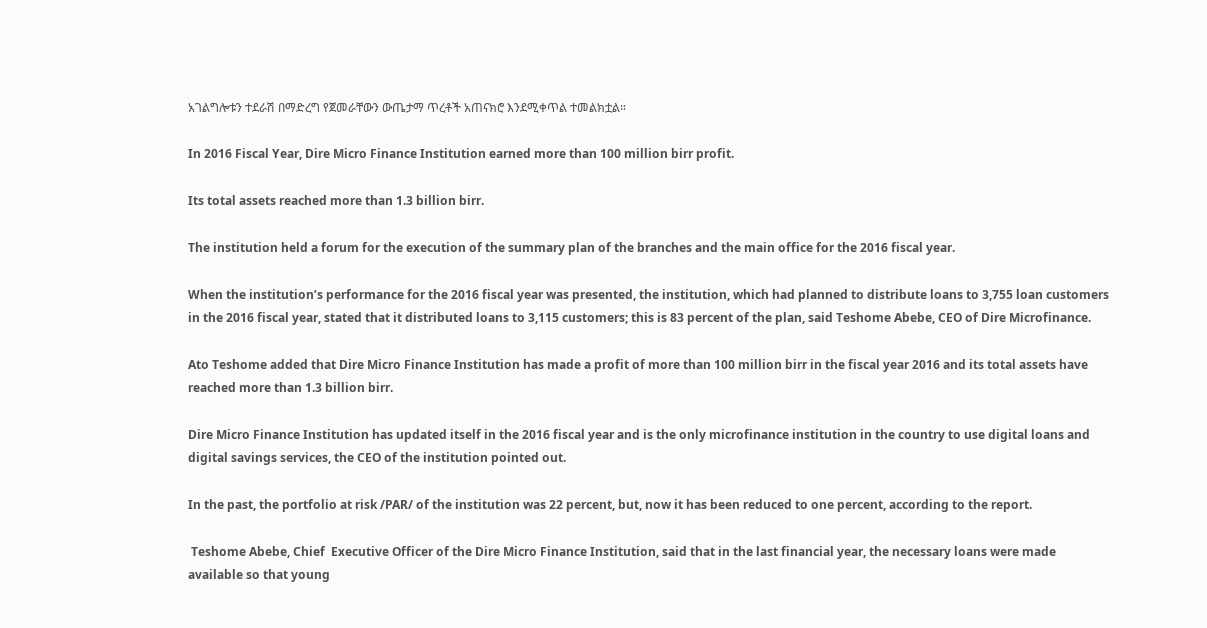አገልግሎቱን ተደራሽ በማድረግ የጀመራቸውን ውጤታማ ጥረቶች አጠናክሮ እንደሚቀጥል ተመልክቷል።

In 2016 Fiscal Year, Dire Micro Finance Institution earned more than 100 million birr profit.

Its total assets reached more than 1.3 billion birr.

The institution held a forum for the execution of the summary plan of the branches and the main office for the 2016 fiscal year.

When the institution’s performance for the 2016 fiscal year was presented, the institution, which had planned to distribute loans to 3,755 loan customers in the 2016 fiscal year, stated that it distributed loans to 3,115 customers; this is 83 percent of the plan, said Teshome Abebe, CEO of Dire Microfinance.

Ato Teshome added that Dire Micro Finance Institution has made a profit of more than 100 million birr in the fiscal year 2016 and its total assets have reached more than 1.3 billion birr.

Dire Micro Finance Institution has updated itself in the 2016 fiscal year and is the only microfinance institution in the country to use digital loans and digital savings services, the CEO of the institution pointed out.

In the past, the portfolio at risk /PAR/ of the institution was 22 percent, but, now it has been reduced to one percent, according to the report.

 Teshome Abebe, Chief  Executive Officer of the Dire Micro Finance Institution, said that in the last financial year, the necessary loans were made available so that young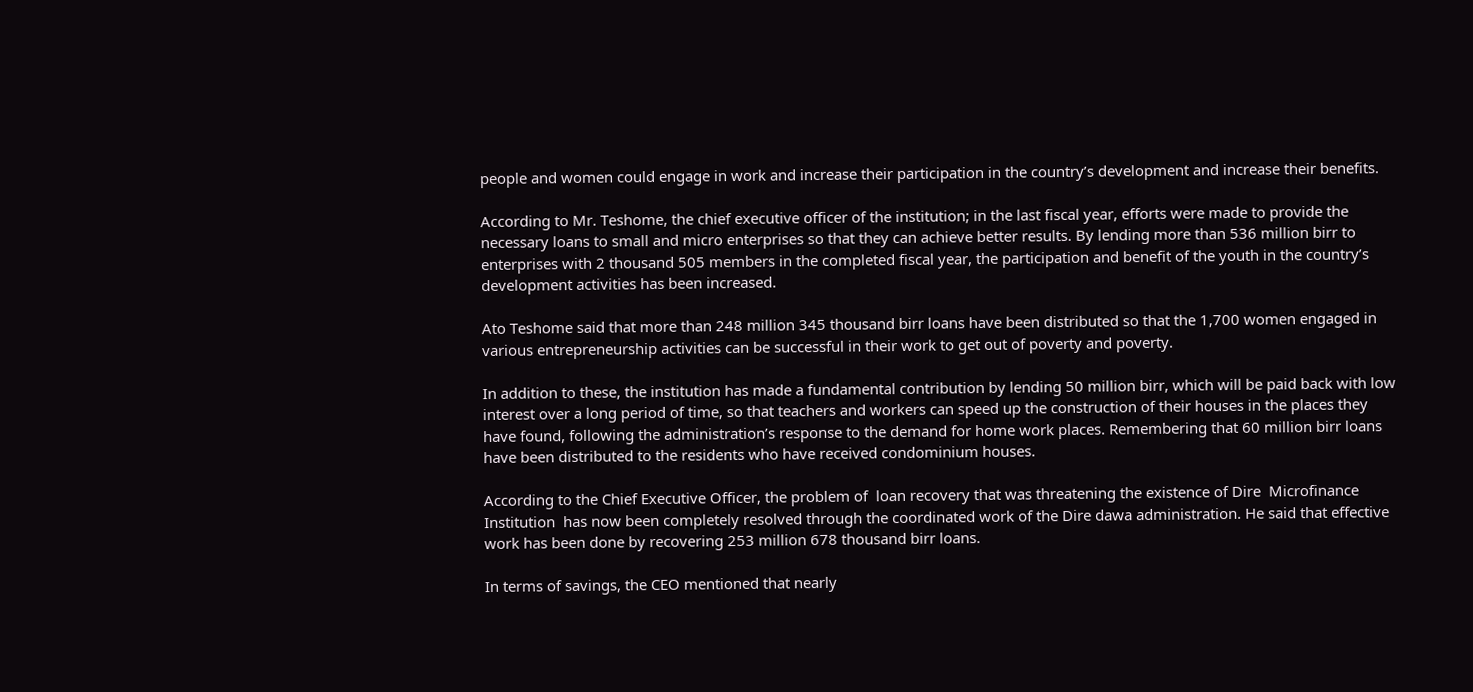people and women could engage in work and increase their participation in the country’s development and increase their benefits.

According to Mr. Teshome, the chief executive officer of the institution; in the last fiscal year, efforts were made to provide the necessary loans to small and micro enterprises so that they can achieve better results. By lending more than 536 million birr to enterprises with 2 thousand 505 members in the completed fiscal year, the participation and benefit of the youth in the country’s development activities has been increased.

Ato Teshome said that more than 248 million 345 thousand birr loans have been distributed so that the 1,700 women engaged in various entrepreneurship activities can be successful in their work to get out of poverty and poverty.

In addition to these, the institution has made a fundamental contribution by lending 50 million birr, which will be paid back with low interest over a long period of time, so that teachers and workers can speed up the construction of their houses in the places they have found, following the administration’s response to the demand for home work places. Remembering that 60 million birr loans have been distributed to the residents who have received condominium houses.

According to the Chief Executive Officer, the problem of  loan recovery that was threatening the existence of Dire  Microfinance Institution  has now been completely resolved through the coordinated work of the Dire dawa administration. He said that effective work has been done by recovering 253 million 678 thousand birr loans.

In terms of savings, the CEO mentioned that nearly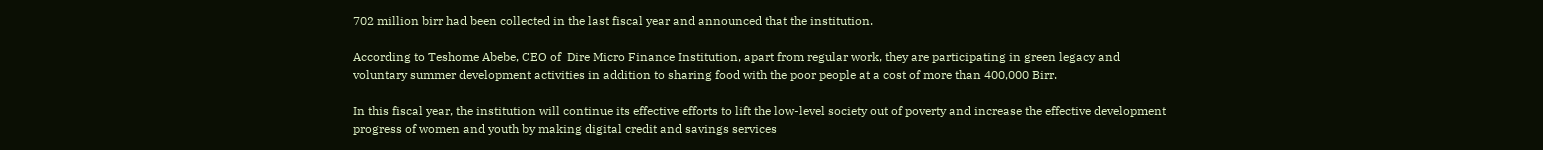702 million birr had been collected in the last fiscal year and announced that the institution.

According to Teshome Abebe, CEO of  Dire Micro Finance Institution, apart from regular work, they are participating in green legacy and voluntary summer development activities in addition to sharing food with the poor people at a cost of more than 400,000 Birr.

In this fiscal year, the institution will continue its effective efforts to lift the low-level society out of poverty and increase the effective development progress of women and youth by making digital credit and savings services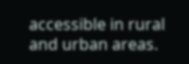accessible in rural and urban areas.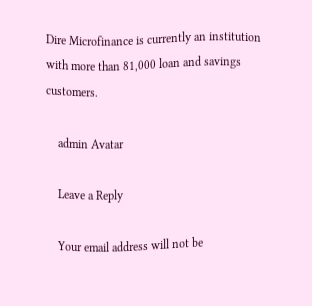Dire Microfinance is currently an institution with more than 81,000 loan and savings customers.

    admin Avatar

    Leave a Reply

    Your email address will not be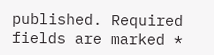published. Required fields are marked *